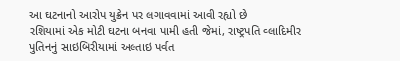આ ઘટનાનો આરોપ યુક્રેન પર લગાવવામાં આવી રહ્યો છે
રશિયામાં એક મોટી ઘટના બનવા પામી હતી જેમાં, રાષ્ટ્રપતિ વ્લાદિમીર પુતિનનું સાઇબિરીયામાં અલ્તાઇ પર્વત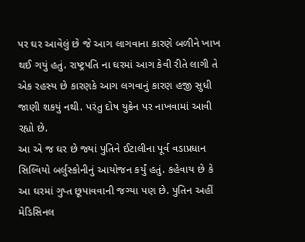પર ઘર આવેલું છે જે આગ લાગવાના કારણે બળીને ખાખ થઈ ગયું હતું. રાષ્ટ્રપતિ ના ઘરમાં આગ કેવી રીતે લાગી તે એક રહસ્ય છે કારણકે આગ લગવાનું કારણ હજી સુધી જાણી શકયું નથી. પરંતુ દોષ યુક્રેન પર નાખવામાં આવી રહ્યો છે.
આ એ જ ઘર છે જ્યાં પુતિને ઈટાલીના પૂર્વ વડાપ્રધાન સિલ્વિયો બર્લુસ્કોનીનું આયોજન કર્યું હતું. કહેવાય છે કે આ ઘરમાં ગુપ્ત છૂપાવવાની જગ્યા પણ છે. પુતિન અહીં મેડિસિનલ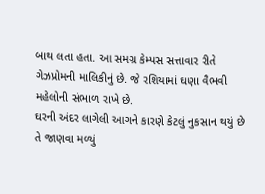બાથ લતા હતા. આ સમગ્ર કેમ્પસ સત્તાવાર રીતે ગેઝપ્રોમની માલિકીનું છે. જે રશિયામાં ઘણા વૈભવી મહેલોની સંભાળ રાખે છે.
ઘરની અંદર લાગેલી આગને કારણે કેટલું નુકસાન થયું છે તે જાણવા મળ્યું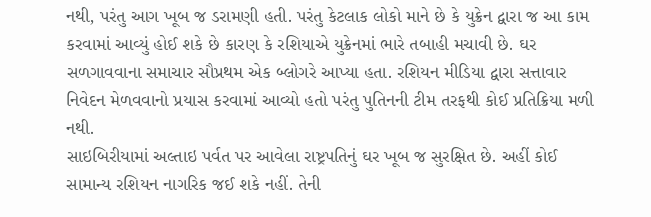નથી, પરંતુ આગ ખૂબ જ ડરામણી હતી. પરંતુ કેટલાક લોકો માને છે કે યુક્રેન દ્વારા જ આ કામ કરવામાં આવ્યું હોઈ શકે છે કારણ કે રશિયાએ યુક્રેનમાં ભારે તબાહી મચાવી છે. ઘર સળગાવવાના સમાચાર સૌપ્રથમ એક બ્લોગરે આપ્યા હતા. રશિયન મીડિયા દ્વારા સત્તાવાર નિવેદન મેળવવાનો પ્રયાસ કરવામાં આવ્યો હતો પરંતુ પુતિનની ટીમ તરફથી કોઈ પ્રતિક્રિયા મળી નથી.
સાઇબિરીયામાં અલ્તાઇ પર્વત પર આવેલા રાષ્ટ્રપતિનું ઘર ખૂબ જ સુરક્ષિત છે. અહીં કોઈ સામાન્ય રશિયન નાગરિક જઈ શકે નહીં. તેની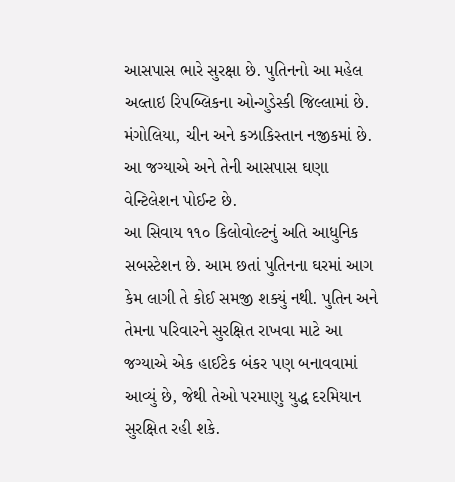આસપાસ ભારે સુરક્ષા છે. પુતિનનો આ મહેલ અલ્તાઇ રિપબ્લિકના ઓન્ગુડેસ્કી જિલ્લામાં છે. મંગોલિયા, ચીન અને કઝાકિસ્તાન નજીકમાં છે. આ જગ્યાએ અને તેની આસપાસ ઘણા વેન્ટિલેશન પોઈન્ટ છે.
આ સિવાય ૧૧૦ કિલોવોલ્ટનું અતિ આધુનિક સબસ્ટેશન છે. આમ છતાં પુતિનના ઘરમાં આગ કેમ લાગી તે કોઈ સમજી શક્યું નથી. પુતિન અને તેમના પરિવારને સુરક્ષિત રાખવા માટે આ જગ્યાએ એક હાઈટેક બંકર પણ બનાવવામાં આવ્યું છે, જેથી તેઓ પરમાણુ યુદ્ધ દરમિયાન સુરક્ષિત રહી શકે.